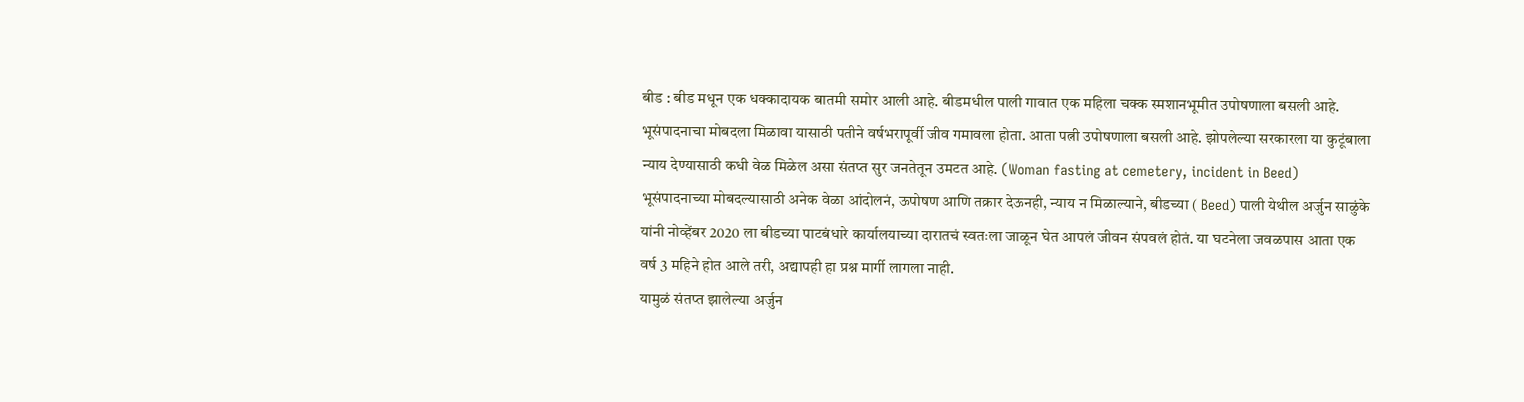बीड : बीड मधून एक धक्कादायक बातमी समोर आली आहे. बीडमधील पाली गावात एक महिला चक्क स्मशानभूमीत उपोषणाला बसली आहे. भूसंपादनाचा मोबदला मिळावा यासाठी पतीने वर्षभरापूर्वी जीव गमावला होता. आता पत्नी उपोषणाला बसली आहे. झोपलेल्या सरकारला या कुटूंबाला न्याय देण्यासाठी कधी वेळ मिळेल असा संतप्त सुर जनतेतून उमटत आहे. (Woman fasting at cemetery, incident in Beed)
भूसंपादनाच्या मोबदल्यासाठी अनेक वेळा आंदोलनं, ऊपोषण आणि तक्रार देऊनही, न्याय न मिळाल्याने, बीडच्या ( Beed) पाली येथील अर्जुन साळुंके यांनी नोव्हेंबर 2020 ला बीडच्या पाटबंधारे कार्यालयाच्या दारातचं स्वतःला जाळून घेत आपलं जीवन संपवलं होतं. या घटनेला जवळपास आता एक वर्ष 3 महिने होत आले तरी, अद्यापही हा प्रश्न मार्गी लागला नाही.
यामुळं संतप्त झालेल्या अर्जुन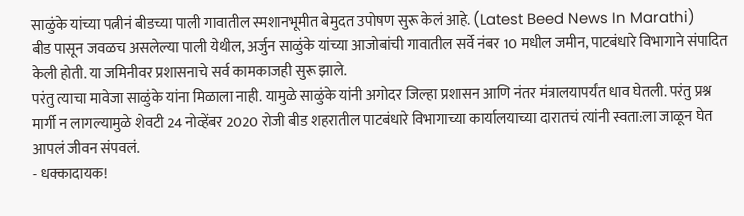साळुंके यांच्या पत्नीनं बीडच्या पाली गावातील स्मशानभूमीत बेमुदत उपोषण सुरू केलं आहे. (Latest Beed News In Marathi)
बीड पासून जवळच असलेल्या पाली येथील, अर्जुन साळुंके यांच्या आजोबांची गावातील सर्वे नंबर 10 मधील जमीन, पाटबंधारे विभागाने संपादित केली होती. या जमिनीवर प्रशासनाचे सर्व कामकाजही सुरू झाले.
परंतु त्याचा मावेजा साळुंके यांना मिळाला नाही. यामुळे साळुंके यांनी अगोदर जिल्हा प्रशासन आणि नंतर मंत्रालयापर्यंत धाव घेतली. परंतु प्रश्न मार्गी न लागल्यामुळे शेवटी 24 नोव्हेंबर 2020 रोजी बीड शहरातील पाटबंधारे विभागाच्या कार्यालयाच्या दारातचं त्यांनी स्वता:ला जाळून घेत आपलं जीवन संपवलं.
- धक्कादायक!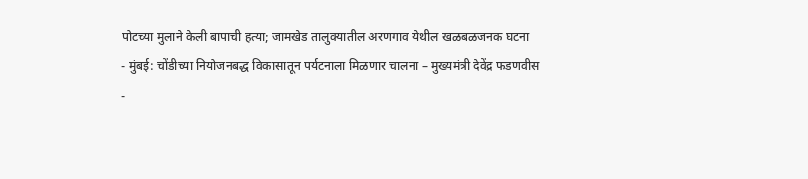पोटच्या मुलाने केली बापाची हत्या; जामखेड तालुक्यातील अरणगाव येथील खळबळजनक घटना
- मुंबई: चोंडीच्या नियोजनबद्ध विकासातून पर्यटनाला मिळणार चालना – मुख्यमंत्री देवेंद्र फडणवीस
-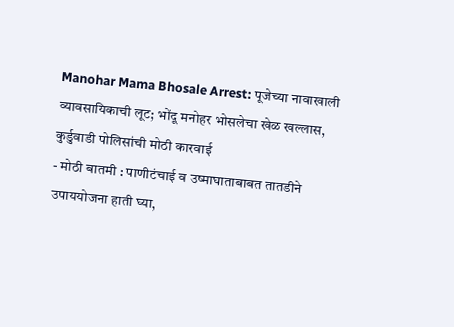Manohar Mama Bhosale Arrest: पूजेच्या नावाखाली व्यावसायिकाची लूट; भोंदू मनोहर भोसलेचा खेळ खल्लास, कुर्डुवाडी पोलिसांची मोठी कारवाई
- मोठी बातमी : पाणीटंचाई व उष्माघाताबाबत तातडीने उपाययोजना हाती घ्या,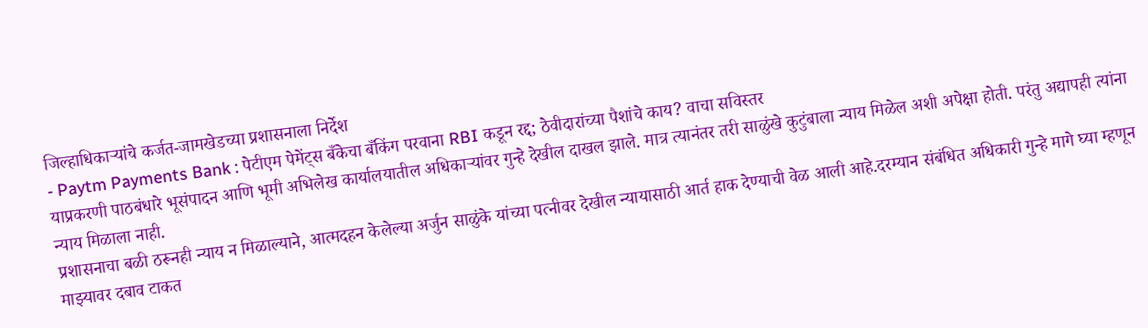जिल्हाधिकाऱ्यांचे कर्जत-जामखेडच्या प्रशासनाला निर्देश
- Paytm Payments Bank : पेटीएम पेमेंट्स बँकेचा बँकिंग परवाना RBI कडून रद्द; ठेवीदारांच्या पैशांचे काय? वाचा सविस्तर
याप्रकरणी पाठबंधारे भूसंपादन आणि भूमी अभिलेख कार्यालयातील अधिकाऱ्यांवर गुन्हे देखील दाखल झाले. मात्र त्यानंतर तरी साळुंखे कुटुंबाला न्याय मिळेल अशी अपेक्षा होती. परंतु अद्यापही त्यांना न्याय मिळाला नाही.
प्रशासनाचा बळी ठरूनही न्याय न मिळाल्याने, आत्मदहन केलेल्या अर्जुन साळुंके यांच्या पत्नीवर देखील न्यायासाठी आर्त हाक देण्याची वेळ आली आहे.दरम्यान संबंधित अधिकारी गुन्हे मागे घ्या म्हणून माझ्यावर दबाव टाकत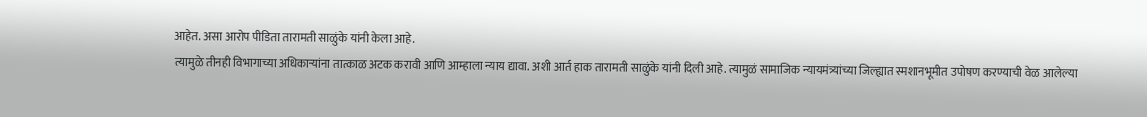आहेत. असा आरोप पीडिता तारामती साळुंके यांनी केला आहे.
त्यामुळे तीनही विभागाच्या अधिकाऱ्यांना तात्काळ अटक करावी आणि आम्हाला न्याय द्यावा. अशी आर्त हाक तारामती साळुंके यांनी दिली आहे. त्यामुळं सामाजिक न्यायमंत्र्यांच्या जिल्ह्यात स्मशानभूमीत उपोषण करण्याची वेळ आलेल्या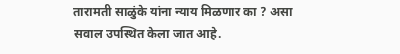तारामती साळुंके यांना न्याय मिळणार का ? असा सवाल उपस्थित केला जात आहे.